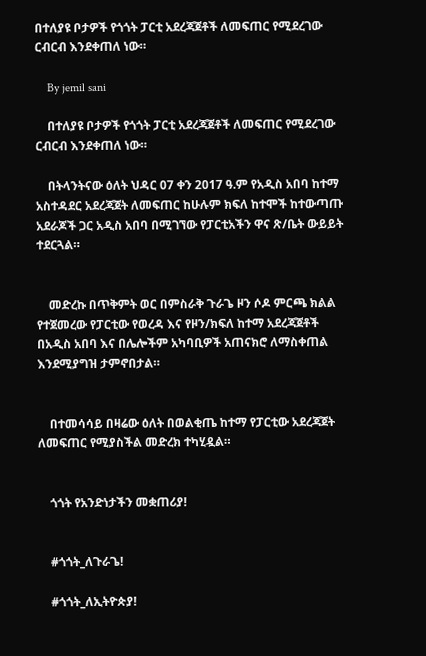በተለያዩ ቦታዎች የጎጎት ፓርቲ አደረጃጀቶች ለመፍጠር የሚደረገው ርብርብ እንደቀጠለ ነው።

    By jemil sani

    በተለያዩ ቦታዎች የጎጎት ፓርቲ አደረጃጀቶች ለመፍጠር የሚደረገው ርብርብ እንደቀጠለ ነው።

    በትላንትናው ዕለት ህዳር 07 ቀን 2017 ዓ.ም የአዲስ አበባ ከተማ አስተዳደር አደረጃጀት ለመፍጠር ከሁሉም ክፍለ ከተሞች ከተውጣጡ አደራጆች ጋር አዲስ አበባ በሚገኘው የፓርቲአችን ዋና ጽ/ቤት ውይይት ተደርጓል።


    መድረኩ በጥቅምት ወር በምስራቅ ጉራጌ ዞን ሶዶ ምርጫ ክልል የተጀመረው የፓርቲው የወረዳ እና የዞን/ክፍለ ከተማ አደረጃጀቶች በአዲስ አበባ እና በሌሎችም አካባቢዎች አጠናክሮ ለማስቀጠል እንደሚያግዝ ታምኖበታል።


    በተመሳሳይ በዛሬው ዕለት በወልቂጤ ከተማ የፓርቲው አደረጃጀት ለመፍጠር የሚያስችል መድረክ ተካሂዷል።


    ጎጎት የአንድነታችን መቋጠሪያ!


    #ጎጎት_ለጉራጌ!

    #ጎጎት_ለኢትዮጵያ!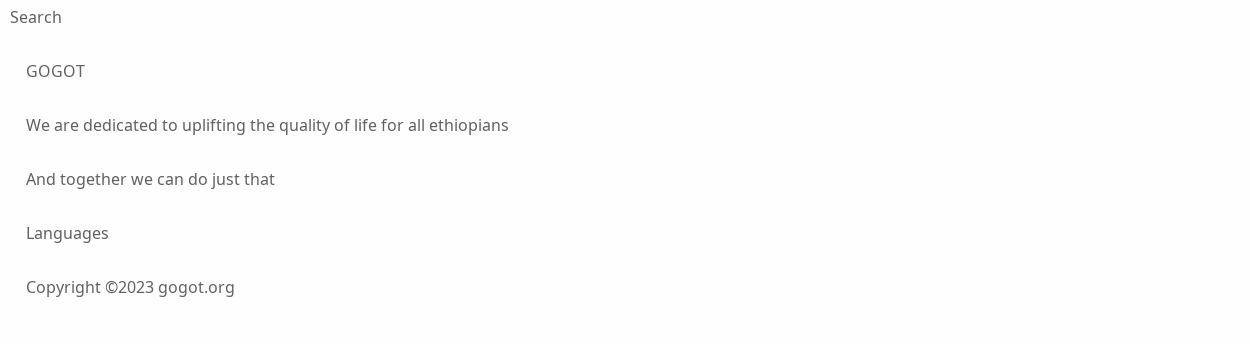Search

    GOGOT

    We are dedicated to uplifting the quality of life for all ethiopians

    And together we can do just that

    Languages

    Copyright ©2023 gogot.org